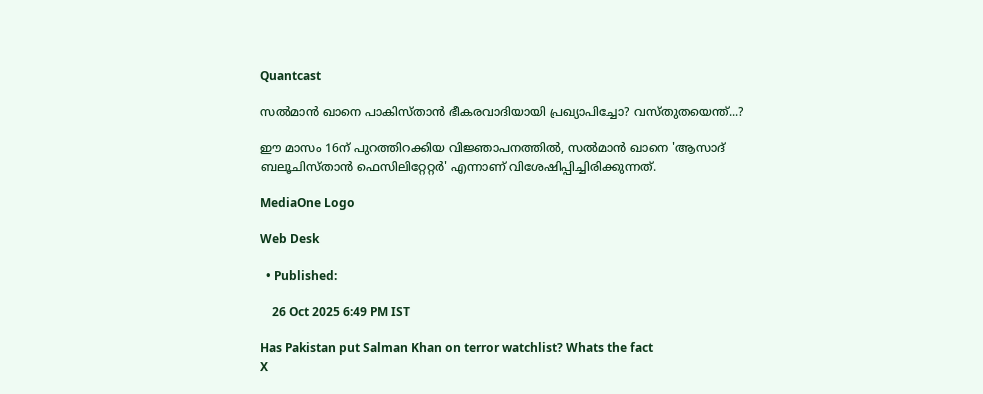Quantcast

സൽമാൻ ഖാനെ പാകിസ്താൻ ഭീകരവാദിയായി പ്രഖ്യാപിച്ചോ? വസ്തുതയെന്ത്...?

ഈ മാസം 16ന് പുറത്തിറക്കിയ വിജ്ഞാപനത്തിൽ, സൽമാൻ ഖാനെ 'ആസാദ് ബലൂചിസ്താൻ ഫെസിലിറ്റേറ്റർ' എന്നാണ് വിശേഷിപ്പിച്ചിരിക്കുന്നത്.

MediaOne Logo

Web Desk

  • Published:

    26 Oct 2025 6:49 PM IST

Has Pakistan put Salman Khan on terror watchlist? Whats the fact
X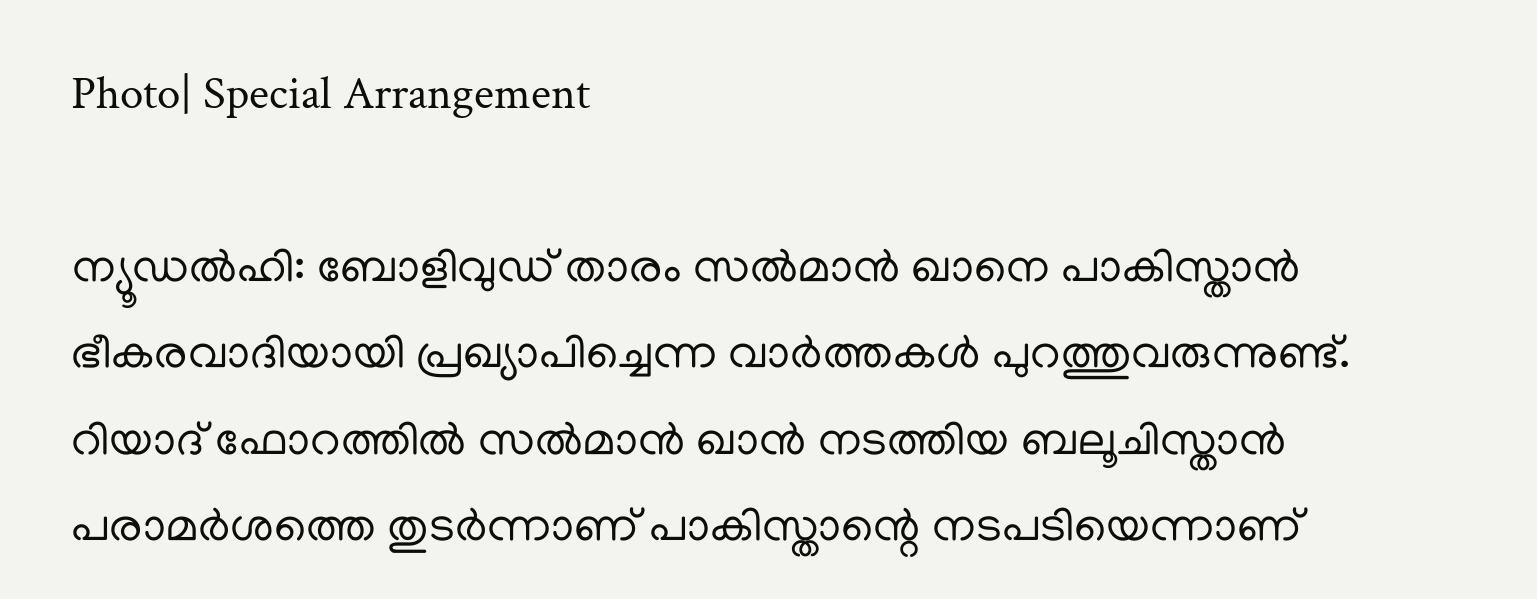Photo| Special Arrangement

ന്യൂഡൽഹി: ബോളിവുഡ് താരം സൽമാൻ ഖാനെ പാകിസ്താൻ ഭീകരവാദിയായി പ്രഖ്യാപിച്ചെന്ന വാർത്തകൾ പുറത്തുവരുന്നുണ്ട്. റിയാദ് ഫോറത്തിൽ‌ സൽമാൻ ഖാൻ നടത്തിയ ബലൂചിസ്താൻ പരാമർശത്തെ തുടർന്നാണ് പാകിസ്താന്റെ നടപടിയെന്നാണ്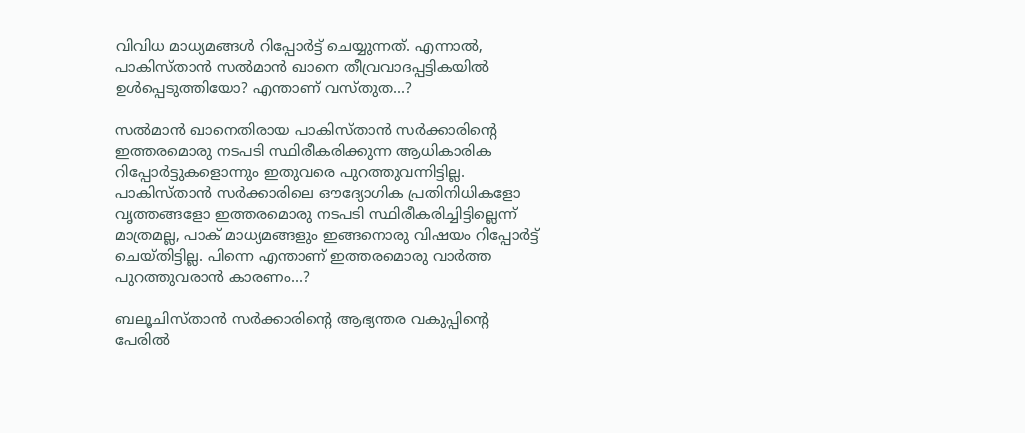വിവിധ മാധ്യമങ്ങൾ റിപ്പോർട്ട് ചെയ്യുന്നത്. എന്നാൽ, പാകിസ്താൻ സൽമാൻ ഖാനെ തീവ്രവാദപ്പട്ടികയിൽ ഉൾപ്പെടുത്തിയോ? എന്താണ് വസ്തുത...?

സൽമാൻ ഖാനെതിരായ പാകിസ്താൻ സർക്കാരിന്റെ ഇത്തരമൊരു നടപടി സ്ഥിരീകരിക്കുന്ന ആധികാരിക റിപ്പോർട്ടുകളൊന്നും ഇതുവരെ പുറത്തുവന്നിട്ടില്ല. പാകിസ്താൻ സർക്കാരിലെ ഔദ്യോഗിക പ്രതിനിധികളോ വൃത്തങ്ങളോ ഇത്തരമൊരു നടപടി സ്ഥിരീകരിച്ചിട്ടില്ലെന്ന് മാത്രമല്ല, പാക് മാധ്യമങ്ങളും ഇങ്ങനൊരു വിഷയം റിപ്പോർട്ട് ചെയ്തിട്ടില്ല. പിന്നെ എന്താണ് ഇത്തരമൊരു വാർത്ത പുറത്തുവരാൻ കാരണം...?

ബലൂചിസ്താൻ സർക്കാരിന്റെ ആഭ്യന്തര വകുപ്പിന്റെ പേരിൽ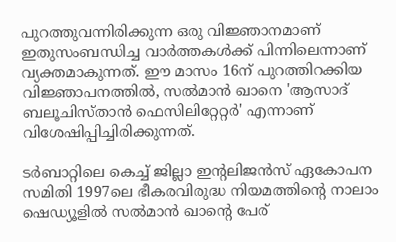പുറത്തുവന്നിരിക്കുന്ന ഒരു വിജ്ഞാനമാണ് ഇതുസംബന്ധിച്ച വാർത്തകൾക്ക് പിന്നിലെന്നാണ് വ്യക്തമാകുന്നത്. ഈ മാസം 16ന് പുറത്തിറക്കിയ വിജ്ഞാപനത്തിൽ, സൽമാൻ ഖാനെ 'ആസാദ് ബലൂചിസ്താൻ ഫെസിലിറ്റേറ്റർ' എന്നാണ് വിശേഷിപ്പിച്ചിരിക്കുന്നത്.

ടർ‌ബാറ്റിലെ കെച്ച് ജില്ലാ ഇന്റലിജൻസ് ഏകോപന സമിതി 1997ലെ ഭീകരവിരുദ്ധ നിയമത്തിന്റെ നാലാം ഷെഡ്യൂളിൽ സൽമാൻ ഖാന്റെ പേര്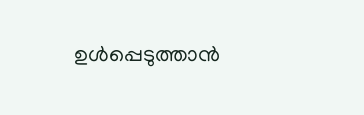ഉൾപ്പെടുത്താൻ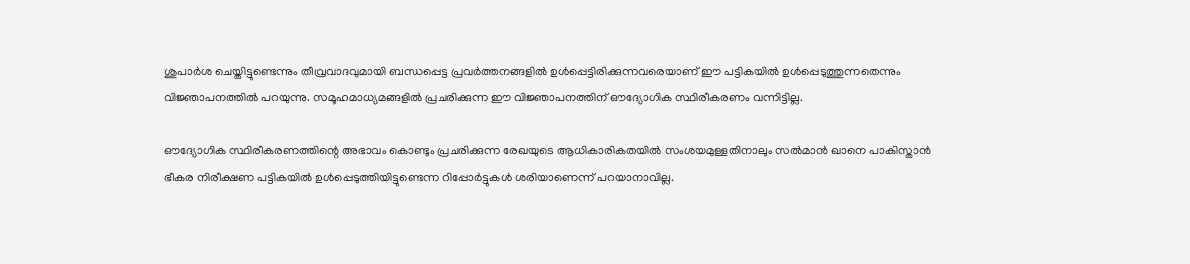ശുപാർശ ചെയ്തിട്ടുണ്ടെന്നും തീവ്രവാദവുമായി ബന്ധപ്പെട്ട പ്രവർത്തനങ്ങളിൽ ഉൾപ്പെട്ടിരിക്കുന്നവരെയാണ് ഈ പട്ടികയിൽ ഉൾപ്പെടുത്തുന്നതെന്നും വിജ്ഞാപനത്തിൽ പറയുന്നു. സമൂഹമാധ്യമങ്ങളിൽ പ്രചരിക്കുന്ന ഈ വിജ്ഞാപനത്തിന് ഔദ്യോഗിക സ്ഥിരീകരണം വന്നിട്ടില്ല.

ഔദ്യോഗിക സ്ഥിരീകരണത്തിന്റെ അഭാവം കൊണ്ടും പ്രചരിക്കുന്ന രേഖയുടെ ആധികാരികതയിൽ സംശയമുള്ളതിനാലും സൽമാൻ ഖാനെ പാകിസ്താൻ ഭീകര നിരീക്ഷണ പട്ടികയിൽ ഉൾപ്പെടുത്തിയിട്ടുണ്ടെന്ന റിപ്പോർട്ടുകൾ ശരിയാണെന്ന് പറയാനാവില്ല.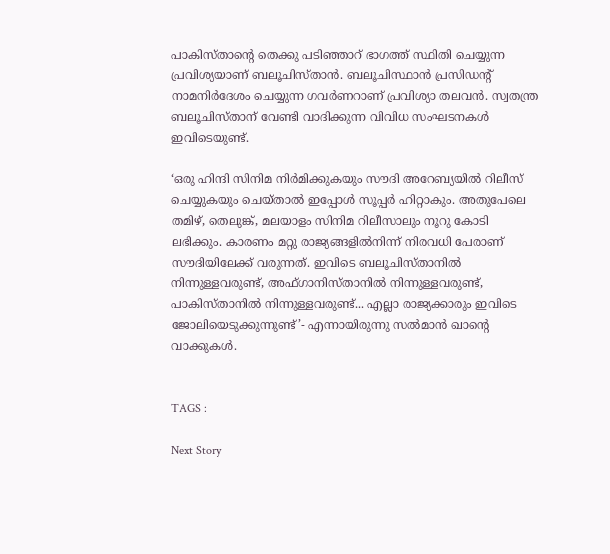പാകിസ്താന്റെ തെക്കു പടിഞ്ഞാറ് ഭാഗത്ത് സ്ഥിതി ചെയ്യുന്ന പ്രവിശ്യയാണ് ബലൂചിസ്താൻ. ബലൂചിസ്ഥാൻ പ്രസിഡന്റ് നാമനിർദേശം ചെയ്യുന്ന ഗവർണറാണ് പ്രവിശ്യാ തലവൻ. സ്വതന്ത്ര ബലൂചിസ്താന് വേണ്ടി വാദിക്കുന്ന വിവിധ സംഘടനകൾ ഇവിടെയുണ്ട്.

‘ഒരു ഹിന്ദി സിനിമ നിർമിക്കുകയും സൗദി അറേബ്യയിൽ റിലീസ് ചെയ്യുകയും ചെയ്താൽ ഇപ്പോൾ സൂപ്പർ ഹിറ്റാകും. അതുപേലെ തമിഴ്, തെലുങ്ക്, മലയാളം സിനിമ റിലീസാലും നൂറു കോടി ലഭിക്കും. കാരണം മറ്റു രാജ്യങ്ങളിൽനിന്ന് നിരവധി പേരാണ് സൗദിയിലേക്ക് വരുന്നത്. ഇവിടെ ബലൂചിസ്താനിൽ നിന്നുള്ളവരുണ്ട്, അഫ്ഗാനിസ്താനിൽ നിന്നുള്ളവരുണ്ട്, പാകിസ്താനിൽ നിന്നുള്ളവരുണ്ട്... എല്ലാ രാജ്യക്കാരും ഇവിടെ ജോലിയെടുക്കുന്നുണ്ട്’- എന്നായിരുന്നു സൽമാൻ ഖാന്റെ വാക്കുകൾ.


TAGS :

Next Story